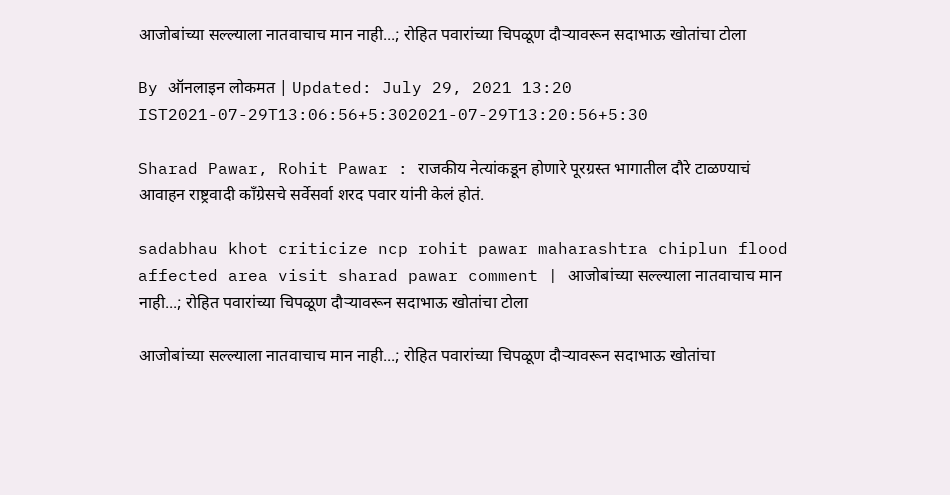आजोबांच्या सल्ल्याला नातवाचाच मान नाही...; रोहित पवारांच्या चिपळूण दौऱ्यावरून सदाभाऊ खोतांचा टोला

By ऑनलाइन लोकमत | Updated: July 29, 2021 13:20 IST2021-07-29T13:06:56+5:302021-07-29T13:20:56+5:30

Sharad Pawar, Rohit Pawar : राजकीय नेत्यांकडून होणारे पूरग्रस्त भागातील दौरे टाळण्याचं आवाहन राष्ट्रवादी काँग्रेसचे सर्वेसर्वा शरद पवार यांनी केलं होतं.

sadabhau khot criticize ncp rohit pawar maharashtra chiplun flood affected area visit sharad pawar comment | आजोबांच्या सल्ल्याला नातवाचाच मान नाही...; रोहित पवारांच्या चिपळूण दौऱ्यावरून सदाभाऊ खोतांचा टोला

आजोबांच्या सल्ल्याला नातवाचाच मान नाही...; रोहित पवारांच्या चिपळूण दौऱ्यावरून सदाभाऊ खोतांचा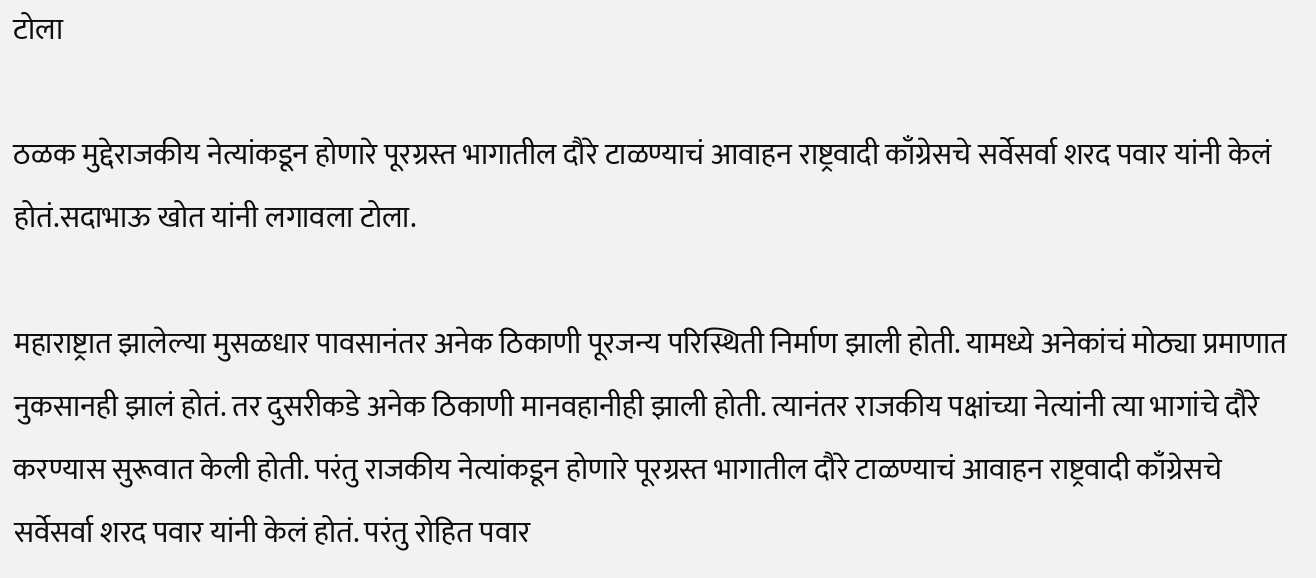टोला

ठळक मुद्देराजकीय नेत्यांकडून होणारे पूरग्रस्त भागातील दौरे टाळण्याचं आवाहन राष्ट्रवादी काँग्रेसचे सर्वेसर्वा शरद पवार यांनी केलं होतं.सदाभाऊ खोत यांनी लगावला टोला.

महाराष्ट्रात झालेल्या मुसळधार पावसानंतर अनेक ठिकाणी पूरजन्य परिस्थिती निर्माण झाली होती. यामध्ये अनेकांचं मोठ्या प्रमाणात नुकसानही झालं होतं. तर दुसरीकडे अनेक ठिकाणी मानवहानीही झाली होती. त्यानंतर राजकीय पक्षांच्या नेत्यांनी त्या भागांचे दौरे करण्यास सुरूवात केली होती. परंतु राजकीय नेत्यांकडून होणारे पूरग्रस्त भागातील दौरे टाळण्याचं आवाहन राष्ट्रवादी काँग्रेसचे सर्वेसर्वा शरद पवार यांनी केलं होतं. परंतु रोहित पवार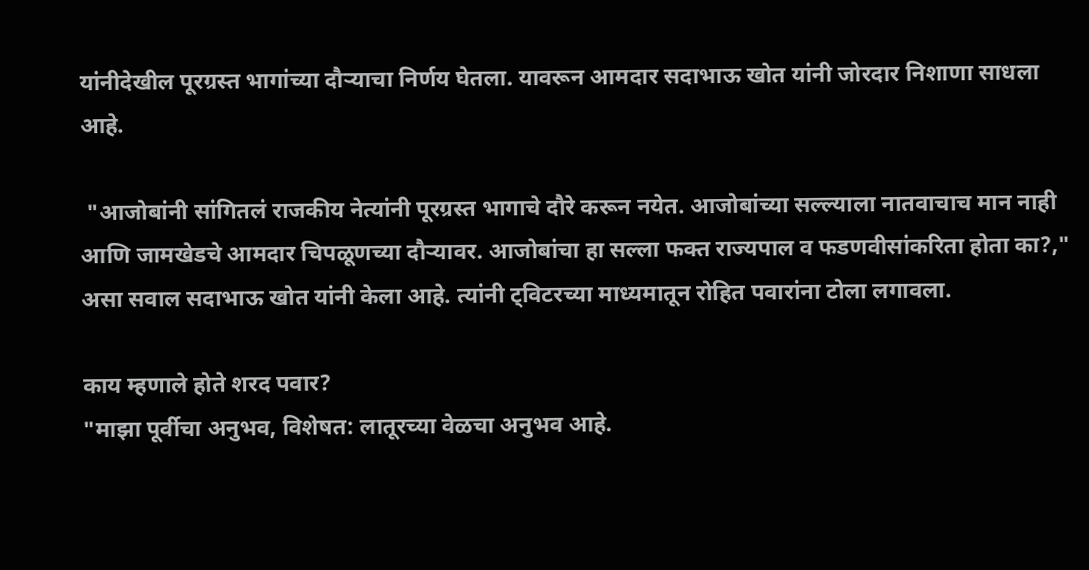यांनीदेखील पूरग्रस्त भागांच्या दौऱ्याचा निर्णय घेतला. यावरून आमदार सदाभाऊ खोत यांनी जोरदार निशाणा साधला आहे.

 "आजोबांनी सांगितलं राजकीय नेत्यांनी पूरग्रस्त भागाचे दौरे करून नयेत. आजोबांच्या सल्ल्याला नातवाचाच मान नाही आणि जामखेडचे आमदार चिपळूणच्या दौऱ्यावर. आजोबांचा हा सल्ला फक्त राज्यपाल व फडणवीसांकरिता होता का?," असा सवाल सदाभाऊ खोत यांनी केला आहे. त्यांनी ट्विटरच्या माध्यमातून रोहित पवारांना टोला लगावला.

काय म्हणाले होते शरद पवार?
"माझा पूर्वीचा अनुभव, विशेषत: लातूरच्या वेळचा अनुभव आहे.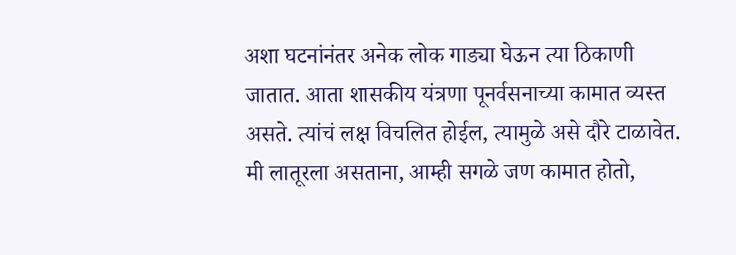अशा घटनांनंतर अनेक लोक गाड्या घेऊन त्या ठिकाणी जातात. आता शासकीय यंत्रणा पूनर्वसनाच्या कामात व्यस्त असते. त्यांचं लक्ष विचलित होईल, त्यामुळे असे दौरे टाळावेत. मी लातूरला असताना, आम्ही सगळे जण कामात होतो,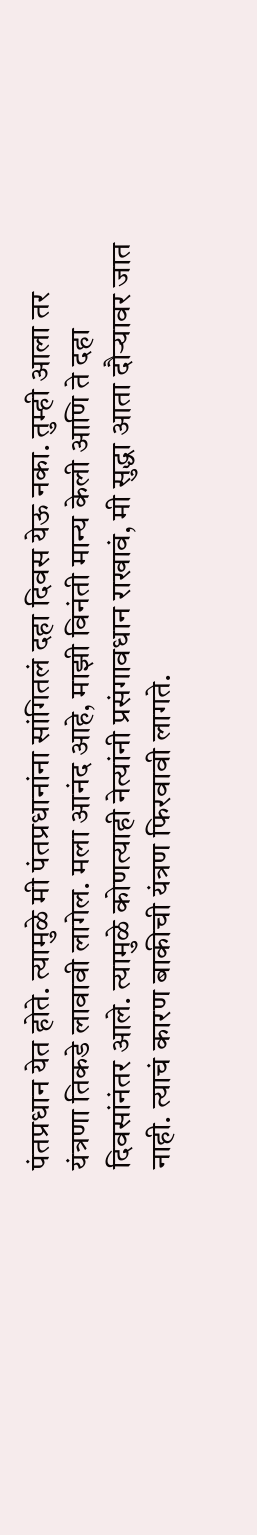पंतप्रधान येत होते. त्यामुळे मी पंतप्रधानांना सांगितलं दहा दिवस येऊ नका. तुम्ही आला तर यंत्रणा तिकडे लावावी लागेल. मला आनंद आहे, माझी विनंती मान्य केली आणि ते दहा दिवसांनंतर आले. त्यामुळे कोणत्याही नेत्यांनी प्रसंगावधान राखावं, मी सुद्धा आता दौऱ्यावर जात नाही. त्याचं कारण बाकीची यंत्रण फिरवावी लागते.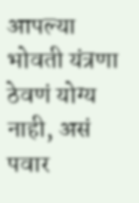आपल्या भोवती यंत्रणा ठेवणं योग्य नाही, असं पवार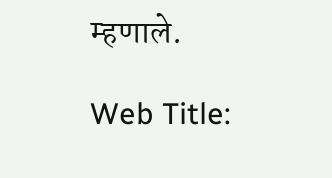म्हणाले.

Web Title: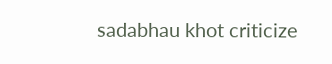sadabhau khot criticize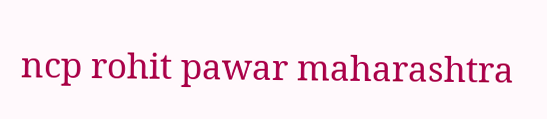ncp rohit pawar maharashtra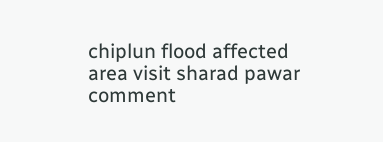chiplun flood affected area visit sharad pawar comment